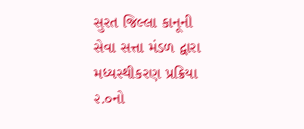સુરત જિલ્લા કાનૂની સેવા સત્તા મંડળ દ્વારા મધ્યસ્થીકરણ પ્રક્રિયા ૨.૦નો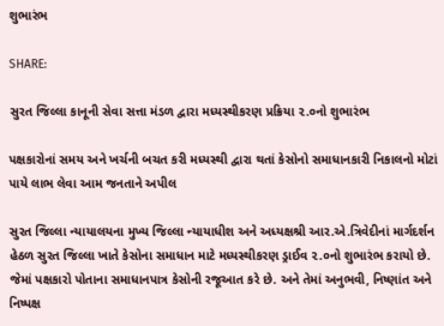શુભારંભ

SHARE:

સુરત જિલ્લા કાનૂની સેવા સત્તા મંડળ દ્વારા મધ્યસ્થીકરણ પ્રક્રિયા ૨.૦નો શુભારંભ

પક્ષકારોનાં સમય અને ખર્ચની બચત કરી મધ્યસ્થી દ્વારા થતાં કેસોનો સમાધાનકારી નિકાલનો મોટાં પાયે લાભ લેવા આમ જનતાને અપીલ

સુરત જિલ્લા ન્યાયાલયના મુખ્ય જિલ્લા ન્યાયાધીશ અને અધ્યક્ષશ્રી આર.એ.ત્રિવેદીનાં માર્ગદર્શન હેઠળ સુરત જિલ્લા ખાતે કેસોના સમાધાન માટે મધ્યસ્થીકરણ ડ્રાઈવ ૨.૦નો શુભારંભ કરાયો છે. જેમાં પક્ષકારો પોતાના સમાધાનપાત્ર કેસોની રજૂઆત કરે છે. અને તેમાં અનુભવી, નિષ્ણાંત અને નિષ્પક્ષ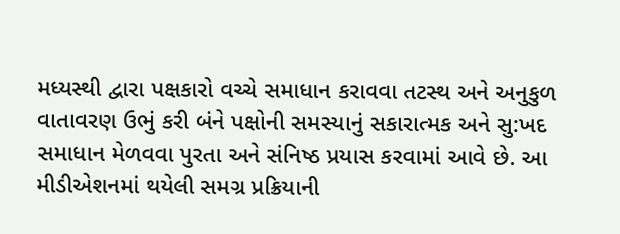મધ્યસ્થી દ્વારા પક્ષકારો વચ્ચે સમાધાન કરાવવા તટસ્થ અને અનુકુળ વાતાવરણ ઉભું કરી બંને પક્ષોની સમસ્યાનું સકારાત્મક અને સુ:ખદ સમાધાન મેળવવા પુરતા અને સંનિષ્ઠ પ્રયાસ કરવામાં આવે છે. આ મીડીએશનમાં થયેલી સમગ્ર પ્રક્રિયાની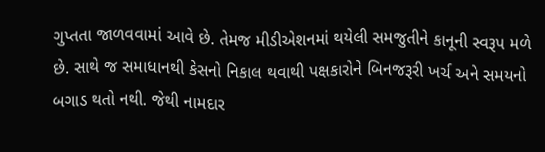ગુપ્તતા જાળવવામાં આવે છે. તેમજ મીડીએશનમાં થયેલી સમજુતીને કાનૂની સ્વરૂપ મળે છે. સાથે જ સમાધાનથી કેસનો નિકાલ થવાથી પક્ષકારોને બિનજરૂરી ખર્ચ અને સમયનો બગાડ થતો નથી. જેથી નામદાર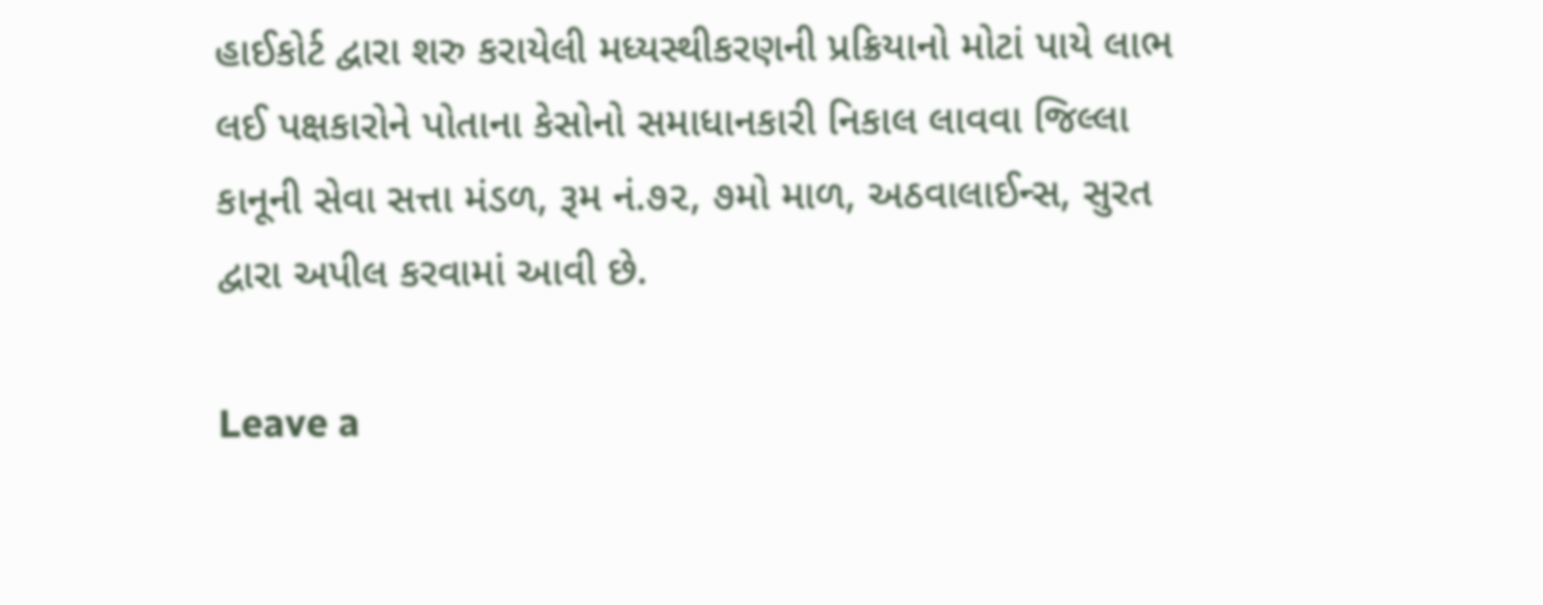હાઈકોર્ટ દ્વારા શરુ કરાયેલી મધ્યસ્થીકરણની પ્રક્રિયાનો મોટાં પાયે લાભ લઈ પક્ષકારોને પોતાના કેસોનો સમાધાનકારી નિકાલ લાવવા જિલ્લા કાનૂની સેવા સત્તા મંડળ, રૂમ નં.૭૨, ૭મો માળ, અઠવાલાઈન્સ, સુરત દ્વારા અપીલ કરવામાં આવી છે.

Leave a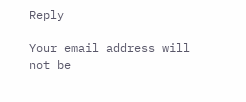Reply

Your email address will not be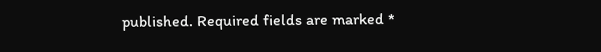published. Required fields are marked *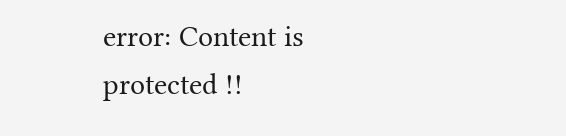error: Content is protected !!